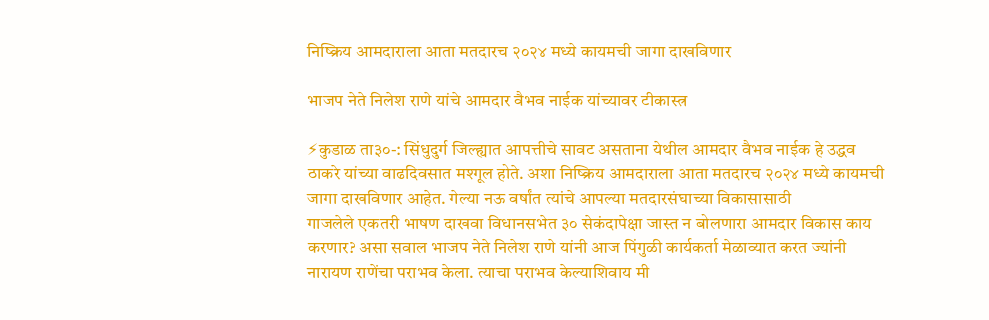निष्क्रिय आमदाराला आता मतदारच २०२४ मध्ये कायमची जागा दाखविणार

भाजप नेते निलेश राणे यांचे आमदार वैभव नाईक यांच्यावर टीकास्त्र

⚡कुडाळ ता३०-: सिंधुदुर्ग जिल्ह्यात आपत्तीचे सावट असताना येथील आमदार वैभव नाईक हे उद्धव ठाकरे यांच्या वाढदिवसात मश्गूल होते. अशा निष्क्रिय आमदाराला आता मतदारच २०२४ मध्ये कायमची जागा दाखविणार आहेत. गेल्या नऊ वर्षांत त्यांचे आपल्या मतदारसंघाच्या विकासासाठी
गाजलेले एकतरी भाषण दाखवा विधानसभेत ३० सेकंदापेक्षा जास्त न बोलणारा आमदार विकास काय करणार? असा सवाल भाजप नेते निलेश राणे यांनी आज पिंगुळी कार्यकर्ता मेळाव्यात करत ज्यांनी नारायण राणेंचा पराभव केला. त्याचा पराभव केल्याशिवाय मी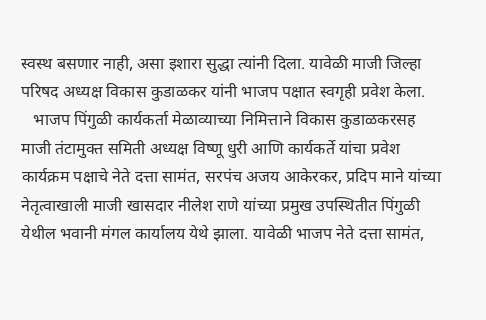स्वस्थ बसणार नाही, असा इशारा सुद्धा त्यांनी दिला. यावेळी माजी जिल्हा परिषद अध्यक्ष विकास कुडाळकर यांनी भाजप पक्षात स्वगृही प्रवेश केला.
   भाजप पिंगुळी कार्यकर्ता मेळाव्याच्या निमित्ताने विकास कुडाळकरसह माजी तंटामुक्त समिती अध्यक्ष विष्णू धुरी आणि कार्यकर्ते यांचा प्रवेश कार्यक्रम पक्षाचे नेते दत्ता सामंत, सरपंच अजय आकेरकर, प्रदिप माने यांच्या नेतृत्वाखाली माजी खासदार नीलेश राणे यांच्या प्रमुख उपस्थितीत पिंगुळी येथील भवानी मंगल कार्यालय येथे झाला. यावेळी भाजप नेते दत्ता सामंत,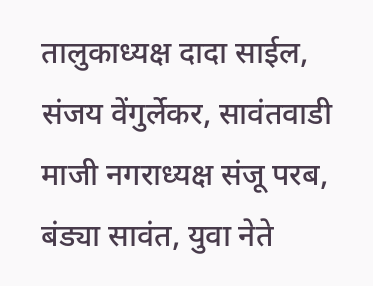तालुकाध्यक्ष दादा साईल, संजय वेंगुर्लेकर, सावंतवाडी माजी नगराध्यक्ष संजू परब, बंड्या सावंत, युवा नेते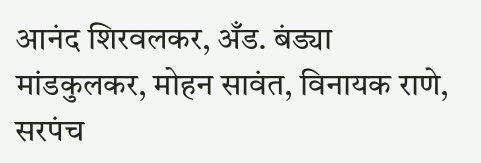आनंद शिरवलकर, अँड. बंड्या मांडकुलकर, मोहन सावंत, विनायक राणे, सरपंच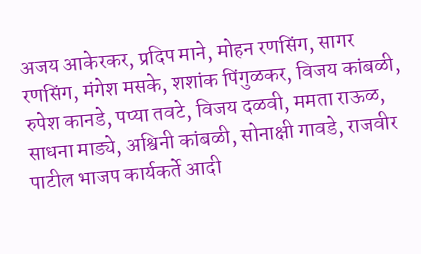अजय आकेरकर, प्रदिप माने, मोहन रणसिंग, सागर रणसिंग, मंगेश मसके, शशांक पिंगुळकर, विजय कांबळी, रुपेश कानडे, पप्या तवटे, विजय दळवी, ममता राऊळ, साधना माड्ये, अश्विनी कांबळी, सोनाक्षी गावडे, राजवीर पाटील भाजप कार्यकर्ते आदी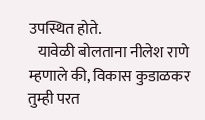उपस्थित होते.
   यावेळी बोलताना नीलेश राणे म्हणाले की, विकास कुडाळकर तुम्ही परत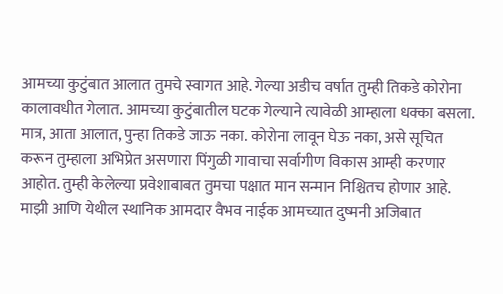आमच्या कुटुंबात आलात तुमचे स्वागत आहे. गेल्या अडीच वर्षात तुम्ही तिकडे कोरोना कालावधीत गेलात. आमच्या कुटुंबातील घटक गेल्याने त्यावेळी आम्हाला धक्का बसला. मात्र, आता आलात, पुन्हा तिकडे जाऊ नका. कोरोना लावून घेऊ नका, असे सूचित करून तुम्हाला अभिप्रेत असणारा पिंगुळी गावाचा सर्वागीण विकास आम्ही करणार आहोत. तुम्ही केलेल्या प्रवेशाबाबत तुमचा पक्षात मान सन्मान निश्चितच होणार आहे. माझी आणि येथील स्थानिक आमदार वैभव नाईक आमच्यात दुष्मनी अजिबात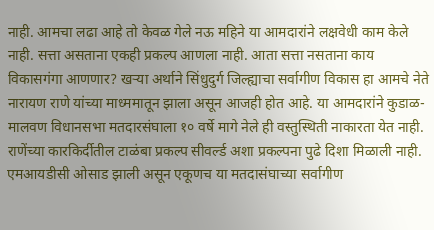नाही. आमचा लढा आहे तो केवळ गेले नऊ महिने या आमदारांने लक्षवेधी काम केले नाही. सत्ता असताना एकही प्रकल्प आणला नाही. आता सत्ता नसताना काय विकासगंगा आणणार? खऱ्या अर्थाने सिंधुदुर्ग जिल्ह्याचा सर्वागीण विकास हा आमचे नेते नारायण राणे यांच्या माध्ममातून झाला असून आजही होत आहे. या आमदारांने कुडाळ-मालवण विधानसभा मतदारसंघाला १० वर्षे मागे नेले ही वस्तुस्थिती नाकारता येत नाही. राणेंच्या कारकिर्दीतील टाळंबा प्रकल्प सीवर्ल्ड अशा प्रकल्पना पुढे दिशा मिळाली नाही. एमआयडीसी ओसाड झाली असून एकूणच या मतदासंघाच्या सर्वागीण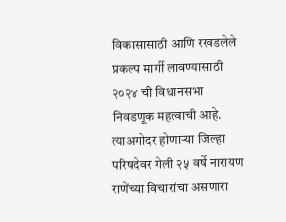विकासासाठी आणि रखडलेले प्रकल्प मार्गी लावण्यासाठी २०२४ ची विधानसभा निवडणूक महत्वाची आहे. त्याअगोदर होणाऱ्या जिल्हा परिषदेवर गेली २५ वर्षे नारायण राणेंच्या विचारांचा असणारा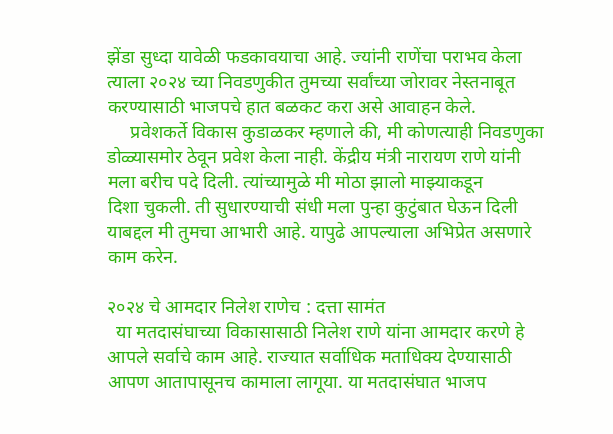झेंडा सुध्दा यावेळी फडकावयाचा आहे. ज्यांनी राणेंचा पराभव केला त्याला २०२४ च्या निवडणुकीत तुमच्या सर्वांच्या जोरावर नेस्तनाबूत करण्यासाठी भाजपचे हात बळकट करा असे आवाहन केले.
     प्रवेशकर्ते विकास कुडाळकर म्हणाले की, मी कोणत्याही निवडणुका डोळ्यासमोर ठेवून प्रवेश केला नाही. केंद्रीय मंत्री नारायण राणे यांनी मला बरीच पदे दिली. त्यांच्यामुळे मी मोठा झालो माझ्याकडून
दिशा चुकली. ती सुधारण्याची संधी मला पुन्हा कुटुंबात घेऊन दिली याबद्दल मी तुमचा आभारी आहे. यापुढे आपल्याला अभिप्रेत असणारे काम करेन.

२०२४ चे आमदार निलेश राणेच : दत्ता सामंत
  या मतदासंघाच्या विकासासाठी निलेश राणे यांना आमदार करणे हे आपले सर्वाचे काम आहे. राज्यात सर्वाधिक मताधिक्य देण्यासाठी आपण आतापासूनच कामाला लागूया. या मतदासंघात भाजप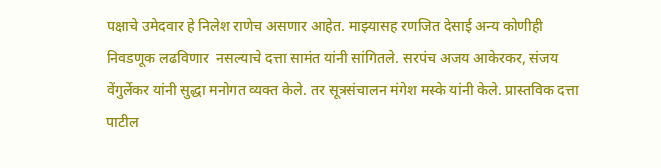पक्षाचे उमेदवार हे निलेश राणेच असणार आहेत. माझ्यासह रणजित देसाई अन्य कोणीही निवडणूक लढविणार  नसल्याचे दत्ता सामंत यांनी सांगितले. सरपंच अजय आकेरकर, संजय वेंगुर्लेकर यांनी सुद्धा मनोगत व्यक्त केले. तर सूत्रसंचालन मंगेश मस्के यांनी केले. प्रास्तविक दत्ता पाटील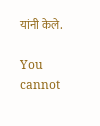यांनी केले.

You cannot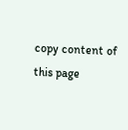copy content of this page